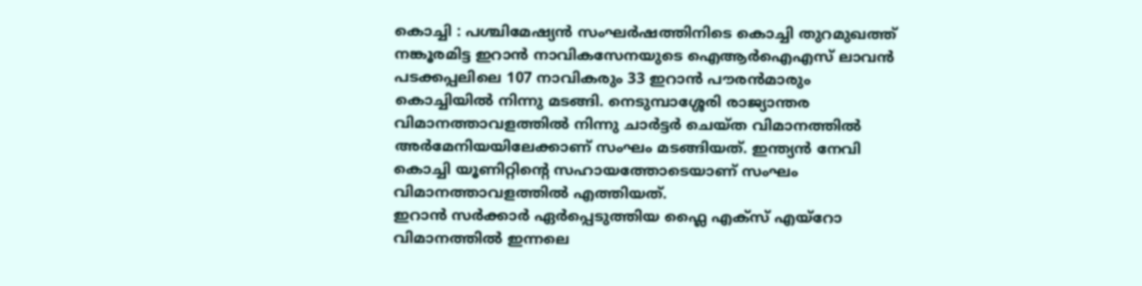കൊച്ചി : പശ്ചിമേഷ്യൻ സംഘർഷത്തിനിടെ കൊച്ചി തുറമുഖത്ത് നങ്കൂരമിട്ട ഇറാൻ നാവികസേനയുടെ ഐആർഐഎസ് ലാവൻ പടക്കപ്പലിലെ 107 നാവികരും 33 ഇറാൻ പൗരൻമാരും കൊച്ചിയിൽ നിന്നു മടങ്ങി. നെടുമ്പാശ്ശേരി രാജ്യാന്തര വിമാനത്താവളത്തിൽ നിന്നു ചാർട്ടർ ചെയ്ത വിമാനത്തിൽ അർമേനിയയിലേക്കാണ് സംഘം മടങ്ങിയത്. ഇന്ത്യൻ നേവി കൊച്ചി യൂണിറ്റിന്റെ സഹായത്തോടെയാണ് സംഘം വിമാനത്താവളത്തിൽ എത്തിയത്.
ഇറാൻ സർക്കാർ ഏർപ്പെടുത്തിയ ഫ്ലൈ എക്സ് എയ്റോ വിമാനത്തിൽ ഇന്നലെ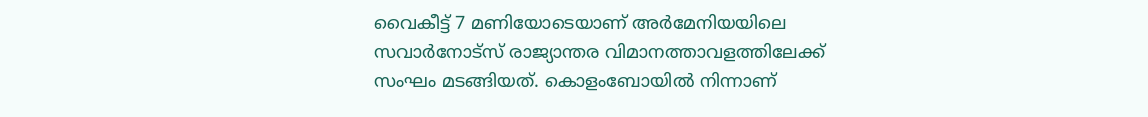വൈകീട്ട് 7 മണിയോടെയാണ് അർമേനിയയിലെ സവാർനോട്സ് രാജ്യാന്തര വിമാനത്താവളത്തിലേക്ക് സംഘം മടങ്ങിയത്. കൊളംബോയിൽ നിന്നാണ്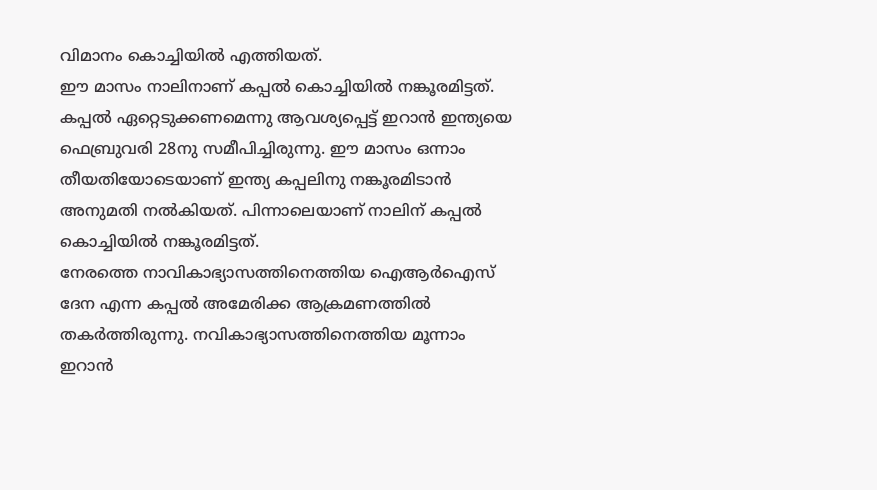വിമാനം കൊച്ചിയിൽ എത്തിയത്.
ഈ മാസം നാലിനാണ് കപ്പൽ കൊച്ചിയിൽ നങ്കൂരമിട്ടത്. കപ്പൽ ഏറ്റെടുക്കണമെന്നു ആവശ്യപ്പെട്ട് ഇറാൻ ഇന്ത്യയെ ഫെബ്രുവരി 28നു സമീപിച്ചിരുന്നു. ഈ മാസം ഒന്നാം തീയതിയോടെയാണ് ഇന്ത്യ കപ്പലിനു നങ്കൂരമിടാൻ അനുമതി നൽകിയത്. പിന്നാലെയാണ് നാലിന് കപ്പൽ കൊച്ചിയിൽ നങ്കൂരമിട്ടത്.
നേരത്തെ നാവികാഭ്യാസത്തിനെത്തിയ ഐആർഐസ് ദേന എന്ന കപ്പൽ അമേരിക്ക ആക്രമണത്തിൽ തകർത്തിരുന്നു. നവികാഭ്യാസത്തിനെത്തിയ മൂന്നാം ഇറാൻ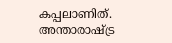കപ്പലാണിത്. അന്താരാഷ്ട്ര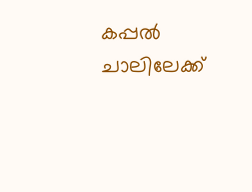കപ്പൽ ചാലിലേക്ക്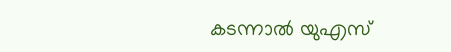കടന്നാൽ യുഎസ്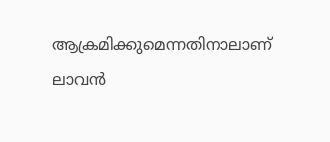ആക്രമിക്കുമെന്നതിനാലാണ് ലാവൻ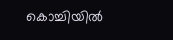കൊച്ചിയിൽ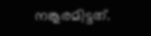നങ്കൂരമിട്ടത്.